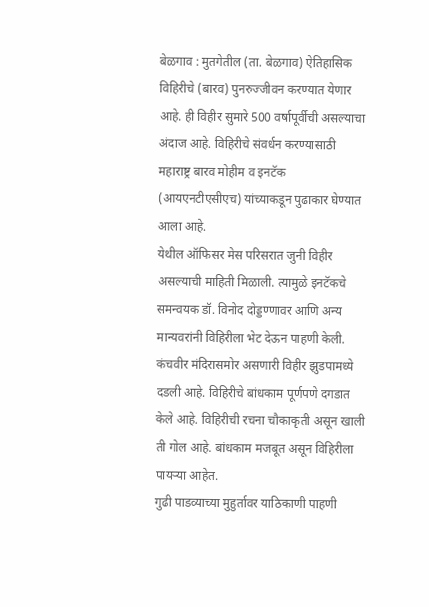बेळगाव : मुतगेतील (ता. बेळगाव) ऐतिहासिक विहिरीचे (बारव) पुनरुज्जीवन करण्यात येणार आहे. ही विहीर सुमारे 500 वर्षापूर्वीची असल्याचा अंदाज आहे. विहिरीचे संवर्धन करण्यासाठी महाराष्ट्र बारव मोहीम व इनटॅक (आयएनटीएसीएच) यांच्याकडून पुढाकार घेण्यात आला आहे.
येथील ऑफिसर मेस परिसरात जुनी विहीर असल्याची माहिती मिळाली. त्यामुळे इनटॅकचे समन्वयक डॉ. विनोद दोड्डण्णावर आणि अन्य मान्यवरांनी विहिरीला भेट देऊन पाहणी केली. कंचवीर मंदिरासमोर असणारी विहीर झुडपामध्ये दडली आहे. विहिरीचे बांधकाम पूर्णपणे दगडात केले आहे. विहिरीची रचना चौकाकृती असून खाली ती गोल आहे. बांधकाम मजबूत असून विहिरीला पायऱ्या आहेत.
गुढी पाडव्याच्या मुहुर्तावर याठिकाणी पाहणी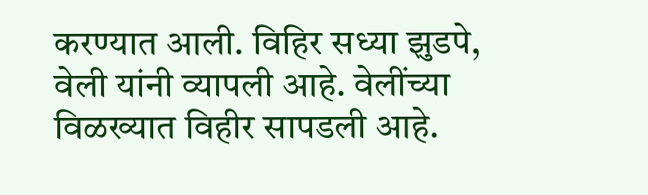करण्यात आली. विहिर सध्या झुडपे, वेली यांनी व्यापली आहे. वेलींच्या विळख्यात विहीर सापडली आहे.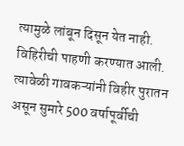त्यामुळे लांबून दिसून येत नाही. विहिरीची पाहणी करण्यात आली. त्यावेळी गावकऱ्यांनी विहीर पुरातन असून सुमारे 500 वर्षापूर्वीची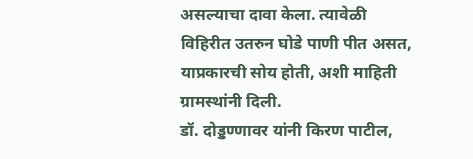असल्याचा दावा केला. त्यावेळी विहिरीत उतरुन घोडे पाणी पीत असत, याप्रकारची सोय होती, अशी माहिती ग्रामस्थांनी दिली.
डॉ. दोड्डण्णावर यांनी किरण पाटील,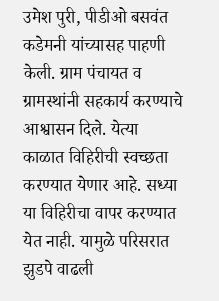उमेश पुरी, पीडीओ बसवंत कडेमनी यांच्यासह पाहणी केली. ग्राम पंचायत व ग्रामस्थांनी सहकार्य करण्याचे आश्वासन दिले. येत्या काळात विहिरीची स्वच्छता करण्यात येणार आहे. सध्या या विहिरीचा वापर करण्यात येत नाही. यामुळे परिसरात झुडपे वाढली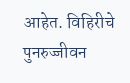आहेत. विहिरीचे पुनरुज्जीवन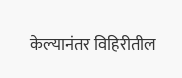केल्यानंतर विहिरीतील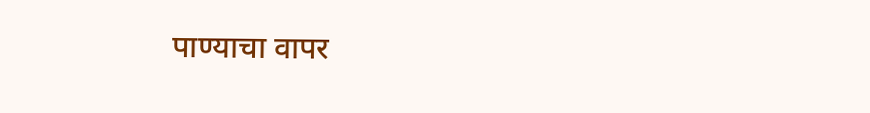पाण्याचा वापर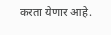करता येणार आहे.